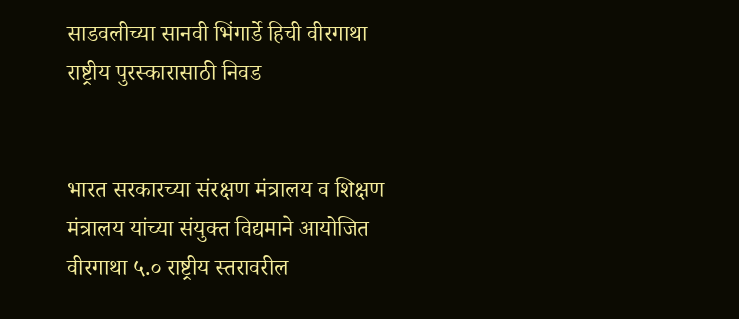साडवलीच्या सानवी भिंगार्डे हिची वीरगाथा राष्ट्रीय पुरस्कारासाठी निवड


भारत सरकारच्या संरक्षण मंत्रालय व शिक्षण मंत्रालय यांच्या संयुक्त विद्यमाने आयोजित वीरगाथा ५.० राष्ट्रीय स्तरावरील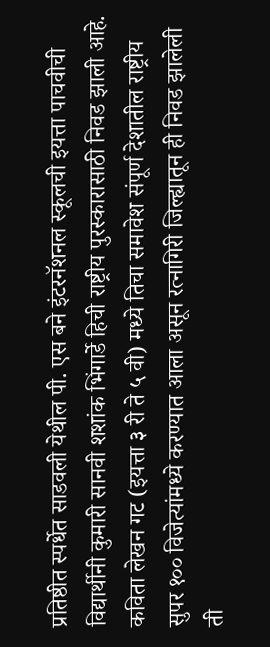प्रतिष्ठीत स्पर्धेत साडवली येथील पी. एस बने इंटरनॅशनल स्कूलची इयत्ता पाचवीची विद्यार्थीनी कुमारी सानवी शशांक भिंगार्डे हिची राष्ट्रीय पुरस्कारासाठी निवड झाली आहे. कविता लेखन गट (इयत्ता ३ री ते ५ वी) मध्ये तिचा समावेश संपूर्ण देशातील राष्ट्रीय सुपर १०० विजेत्यांमध्ये करण्यात आला असून रत्नागिरी जिल्ह्यातून ही निवड झालेली ती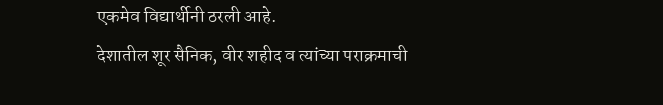एकमेव विद्यार्थीनी ठरली आहे.
देशातील शूर सैनिक, वीर शहीद व त्यांच्या पराक्रमाची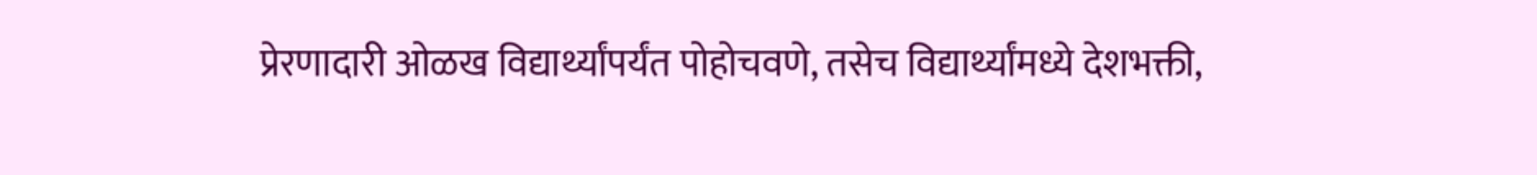प्रेरणादारी ओळख विद्यार्थ्यांपर्यंत पोहोचवणे, तसेच विद्यार्थ्यांमध्ये देशभक्ती,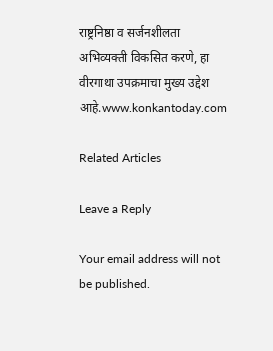राष्ट्रनिष्ठा व सर्जनशीलता अभिव्यक्ती विकसित करणे, हा वीरगाथा उपक्रमाचा मुख्य उद्देश आहे.www.konkantoday.com

Related Articles

Leave a Reply

Your email address will not be published.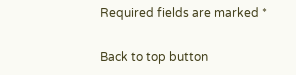Required fields are marked *

Back to top button